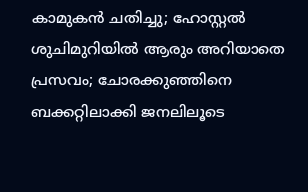കാമുകന്‍ ചതിച്ചു; ഹോസ്റ്റല്‍ ശുചിമുറിയില്‍ ആരും അറിയാതെ പ്രസവം; ചോരക്കുഞ്ഞിനെ ബക്കറ്റിലാക്കി ജനലിലൂടെ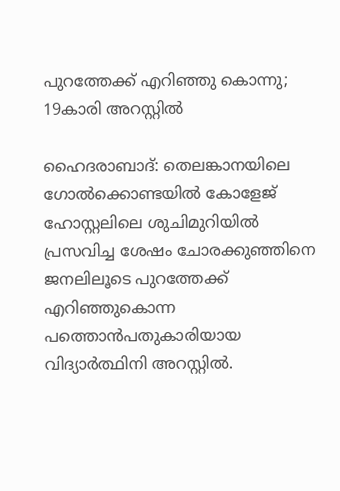പുറത്തേക്ക് എറിഞ്ഞു കൊന്നു; 19കാരി അറസ്റ്റില്‍

ഹൈദരാബാദ്: തെലങ്കാനയിലെ ഗോല്‍ക്കൊണ്ടയില്‍ കോളേജ് ഹോസ്റ്റലിലെ ശുചിമുറിയില്‍ പ്രസവിച്ച ശേഷം ചോരക്കുഞ്ഞിനെ ജനലിലൂടെ പുറത്തേക്ക് എറിഞ്ഞുകൊന്ന പത്തൊന്‍പതുകാരിയായ വിദ്യാര്‍ത്ഥിനി അറസ്റ്റില്‍.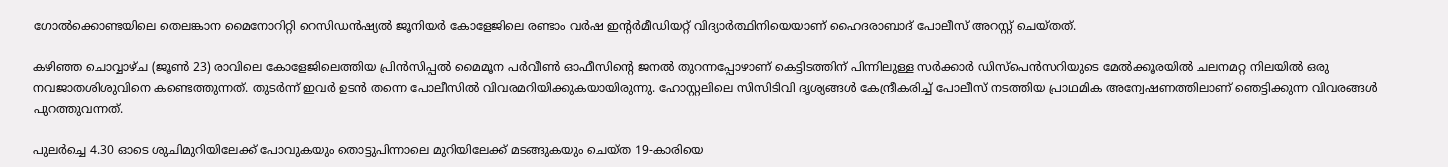ഗോല്‍ക്കൊണ്ടയിലെ തെലങ്കാന മൈനോറിറ്റി റെസിഡന്‍ഷ്യല്‍ ജൂനിയര്‍ കോളേജിലെ രണ്ടാം വര്‍ഷ ഇന്റര്‍മീഡിയറ്റ് വിദ്യാര്‍ത്ഥിനിയെയാണ് ഹൈദരാബാദ് പോലീസ് അറസ്റ്റ് ചെയ്തത്.

കഴിഞ്ഞ ചൊവ്വാഴ്ച (ജൂണ്‍ 23) രാവിലെ കോളേജിലെത്തിയ പ്രിന്‍സിപ്പല്‍ മൈമൂന പര്‍വീണ്‍ ഓഫീസിന്റെ ജനല്‍ തുറന്നപ്പോഴാണ് കെട്ടിടത്തിന് പിന്നിലുള്ള സര്‍ക്കാര്‍ ഡിസ്‌പെന്‍സറിയുടെ മേല്‍ക്കൂരയില്‍ ചലനമറ്റ നിലയില്‍ ഒരു നവജാതശിശുവിനെ കണ്ടെത്തുന്നത്. തുടര്‍ന്ന് ഇവര്‍ ഉടന്‍ തന്നെ പോലീസില്‍ വിവരമറിയിക്കുകയായിരുന്നു. ഹോസ്റ്റലിലെ സിസിടിവി ദൃശ്യങ്ങള്‍ കേന്ദ്രീകരിച്ച് പോലീസ് നടത്തിയ പ്രാഥമിക അന്വേഷണത്തിലാണ് ഞെട്ടിക്കുന്ന വിവരങ്ങള്‍ പുറത്തുവന്നത്.

പുലര്‍ച്ചെ 4.30 ഓടെ ശുചിമുറിയിലേക്ക് പോവുകയും തൊട്ടുപിന്നാലെ മുറിയിലേക്ക് മടങ്ങുകയും ചെയ്ത 19-കാരിയെ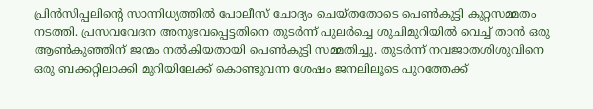പ്രിന്‍സിപ്പലിന്റെ സാന്നിധ്യത്തില്‍ പോലീസ് ചോദ്യം ചെയ്തതോടെ പെണ്‍കുട്ടി കുറ്റസമ്മതം നടത്തി. പ്രസവവേദന അനുഭവപ്പെട്ടതിനെ തുടര്‍ന്ന് പുലര്‍ച്ചെ ശുചിമുറിയില്‍ വെച്ച് താന്‍ ഒരു ആണ്‍കുഞ്ഞിന് ജന്മം നല്‍കിയതായി പെണ്‍കുട്ടി സമ്മതിച്ചു. തുടര്‍ന്ന് നവജാതശിശുവിനെ ഒരു ബക്കറ്റിലാക്കി മുറിയിലേക്ക് കൊണ്ടുവന്ന ശേഷം ജനലിലൂടെ പുറത്തേക്ക്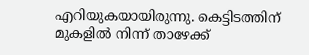എറിയുകയായിരുന്നു. കെട്ടിടത്തിന് മുകളില്‍ നിന്ന് താഴേക്ക്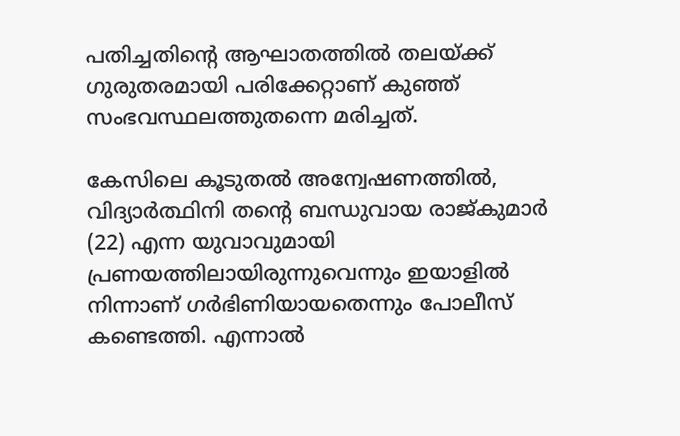പതിച്ചതിന്റെ ആഘാതത്തില്‍ തലയ്ക്ക് ഗുരുതരമായി പരിക്കേറ്റാണ് കുഞ്ഞ് സംഭവസ്ഥലത്തുതന്നെ മരിച്ചത്.

കേസിലെ കൂടുതല്‍ അന്വേഷണത്തില്‍, വിദ്യാര്‍ത്ഥിനി തന്റെ ബന്ധുവായ രാജ്കുമാര്‍ (22) എന്ന യുവാവുമായി പ്രണയത്തിലായിരുന്നുവെന്നും ഇയാളില്‍ നിന്നാണ് ഗര്‍ഭിണിയായതെന്നും പോലീസ് കണ്ടെത്തി. എന്നാല്‍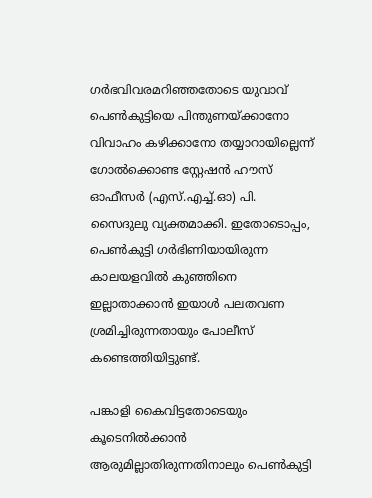ഗര്‍ഭവിവരമറിഞ്ഞതോടെ യുവാവ് പെണ്‍കുട്ടിയെ പിന്തുണയ്ക്കാനോ വിവാഹം കഴിക്കാനോ തയ്യാറായില്ലെന്ന് ഗോല്‍ക്കൊണ്ട സ്റ്റേഷന്‍ ഹൗസ് ഓഫീസര്‍ (എസ്.എച്ച്.ഓ) പി. സൈദുലു വ്യക്തമാക്കി. ഇതോടൊപ്പം, പെണ്‍കുട്ടി ഗര്‍ഭിണിയായിരുന്ന കാലയളവില്‍ കുഞ്ഞിനെ ഇല്ലാതാക്കാന്‍ ഇയാള്‍ പലതവണ ശ്രമിച്ചിരുന്നതായും പോലീസ് കണ്ടെത്തിയിട്ടുണ്ട്.

പങ്കാളി കൈവിട്ടതോടെയും കൂടെനില്‍ക്കാന്‍ ആരുമില്ലാതിരുന്നതിനാലും പെണ്‍കുട്ടി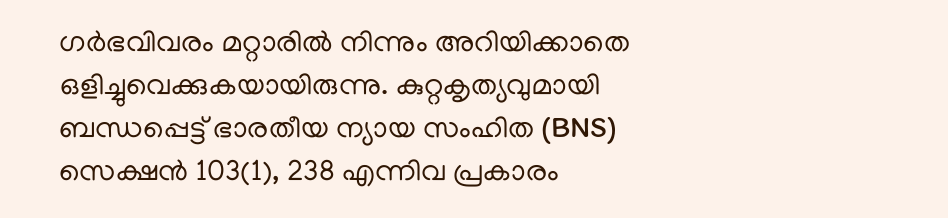ഗര്‍ഭവിവരം മറ്റാരില്‍ നിന്നും അറിയിക്കാതെ ഒളിച്ചുവെക്കുകയായിരുന്നു. കുറ്റകൃത്യവുമായി ബന്ധപ്പെട്ട് ഭാരതീയ ന്യായ സംഹിത (BNS) സെക്ഷന്‍ 103(1), 238 എന്നിവ പ്രകാരം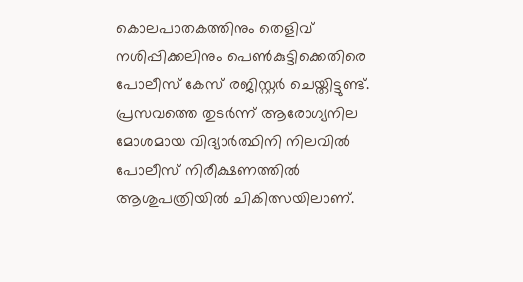കൊലപാതകത്തിനും തെളിവ് നശിപ്പിക്കലിനും പെണ്‍കുട്ടിക്കെതിരെ പോലീസ് കേസ് രജിസ്റ്റര്‍ ചെയ്തിട്ടുണ്ട്. പ്രസവത്തെ തുടര്‍ന്ന് ആരോഗ്യനില മോശമായ വിദ്യാര്‍ത്ഥിനി നിലവില്‍ പോലീസ് നിരീക്ഷണത്തില്‍ ആശുപത്രിയില്‍ ചികിത്സയിലാണ്.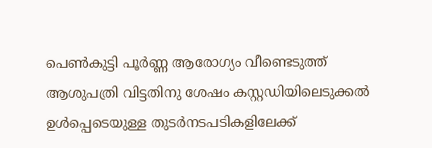പെണ്‍കുട്ടി പൂര്‍ണ്ണ ആരോഗ്യം വീണ്ടെടുത്ത് ആശുപത്രി വിട്ടതിനു ശേഷം കസ്റ്റഡിയിലെടുക്കല്‍ ഉള്‍പ്പെടെയുള്ള തുടര്‍നടപടികളിലേക്ക്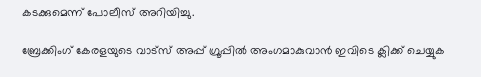കടക്കുമെന്ന് പോലീസ് അറിയിച്ചു.

ബ്രേക്കിംഗ് കേരളയുടെ വാട്സ് അപ്പ് ഗ്രൂപ്പിൽ അംഗമാകുവാൻ ഇവിടെ ക്ലിക്ക് ചെയ്യുക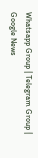Whatsapp Group | Telegram Group | Google News